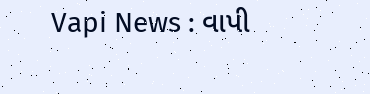Vapi News : વાપી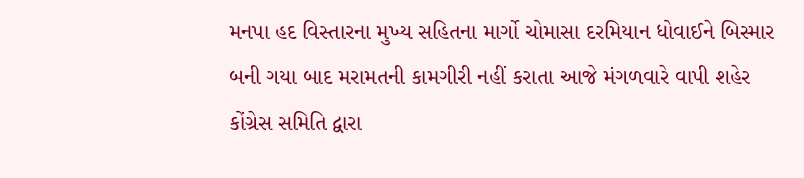મનપા હદ વિસ્તારના મુખ્ય સહિતના માર્ગો ચોમાસા દરમિયાન ધોવાઈને બિસ્માર બની ગયા બાદ મરામતની કામગીરી નહીં કરાતા આજે મંગળવારે વાપી શહેર કોંગ્રેસ સમિતિ દ્વારા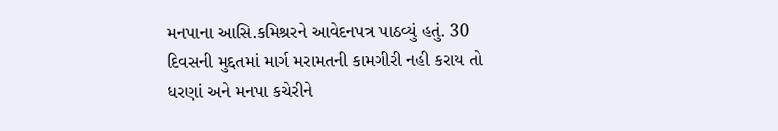મનપાના આસિ.કમિશ્રરને આવેદનપત્ર પાઠવ્યું હતું. 30 દિવસની મુદ્દતમાં માર્ગ મરામતની કામગીરી નહી કરાય તો ધરણાં અને મનપા કચેરીને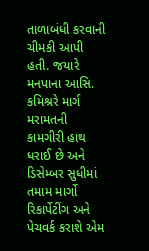તાળાબંધી કરવાની ચીમકી આપી હતી. જયારે મનપાના આસિ. કમિશ્રરે માર્ગ મરામતની કામગીરી હાથ ધરાઈ છે અને ડિસેમ્બર સુધીમાં તમામ માર્ગો રિકાર્પેટીંગ અને પેચવર્ક કરાશે એમ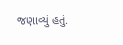જણાવ્યું હતું.